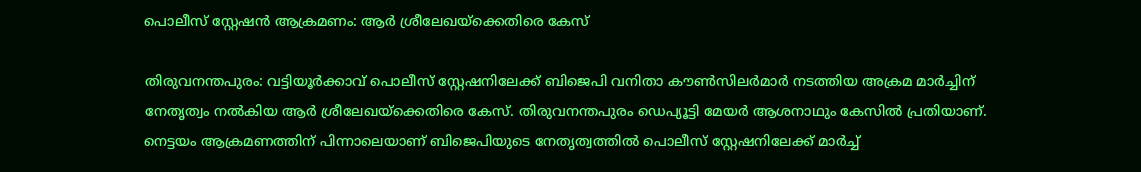പൊലീസ് സ്റ്റേഷൻ ആക്രമണം: ആർ ശ്രീലേഖയ്ക്കെതിരെ കേസ്

തിരുവനന്തപുരം: വട്ടിയൂർക്കാവ് പൊലീസ് സ്റ്റേഷനിലേക്ക് ബിജെപി വനിതാ കൗൺസിലർമാർ നടത്തിയ അക്രമ മാർച്ചിന് നേതൃത്വം നൽകിയ ആർ ശ്രീലേഖയ്ക്കെതിരെ കേസ്. തിരുവനന്തപുരം ഡെപ്യൂട്ടി മേയർ ആശനാഥും കേസിൽ പ്രതിയാണ്. നെട്ടയം ആക്രമണത്തിന് പിന്നാലെയാണ് ബിജെപിയുടെ നേതൃത്വത്തിൽ പൊലീസ് സ്റ്റേഷനിലേക്ക് മാർച്ച്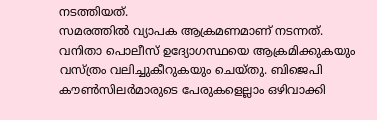നടത്തിയത്.
സമരത്തിൽ വ്യാപക ആക്രമണമാണ് നടന്നത്. വനിതാ പൊലീസ് ഉദ്യോഗസ്ഥയെ ആക്രമിക്കുകയും വസ്ത്രം വലിച്ചുകീറുകയും ചെയ്തു. ബിജെപി കൗൺസിലർമാരുടെ പേരുകളെല്ലാം ഒഴിവാക്കി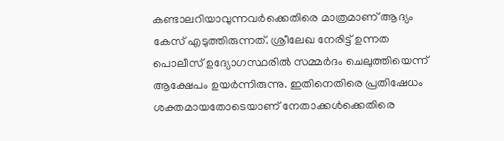കണ്ടാലറിയാവുന്നവർക്കെതിരെ മാത്രമാണ് ആദ്യം കേസ് എടുത്തിരുന്നത്. ശ്രീലേഖ നേരിട്ട് ഉന്നത പൊലീസ് ഉദ്യോഗസ്ഥരിൽ സമ്മർദം ചെലുത്തിയെന്ന് ആക്ഷേപം ഉയർന്നിരുന്നു. ഇതിനെതിരെ പ്രതിഷേധം ശക്തമായതോടെയാണ് നേതാക്കൾക്കെതിരെ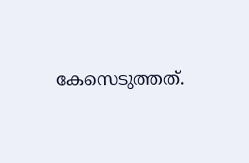കേസെടുത്തത്.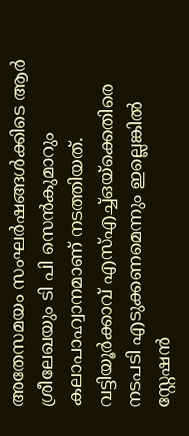അതേസമയം സംഘർഷങ്ങൾക്കിടെ ആർ ശ്രീലേഖയും ടി പി സെൻകുമാറും കലാപാഹ്വാനമാണ് നടത്തിയത്. വട്ടിയൂർക്കാവ് എസ്എച്ച്ഒയ്ക്കെതിരെ നടപടി എടുക്കണമെന്നും ഇല്ലെങ്കിൽ സ്റ്റേഷൻ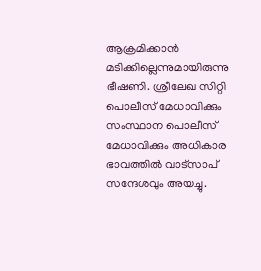ആക്രമിക്കാൻ മടിക്കില്ലെന്നുമായിരുന്നു ഭീഷണി. ശ്രീലേഖ സിറ്റി പൊലീസ് മേധാവിക്കും സംസ്ഥാന പൊലീസ് മേധാവിക്കും അധികാര ഭാവത്തിൽ വാട്സാപ് സന്ദേശവും അയച്ചു.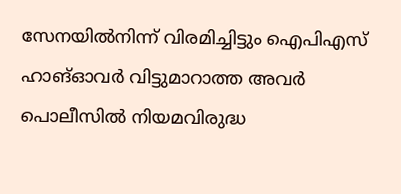സേനയിൽനിന്ന് വിരമിച്ചിട്ടും ഐപിഎസ് ഹാങ്ഓവർ വിട്ടുമാറാത്ത അവർ പൊലീസിൽ നിയമവിരുദ്ധ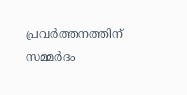പ്രവർത്തനത്തിന് സമ്മർദം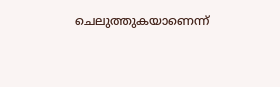ചെലുത്തുകയാണെന്ന്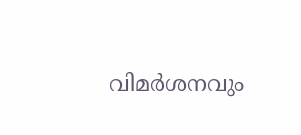വിമർശനവും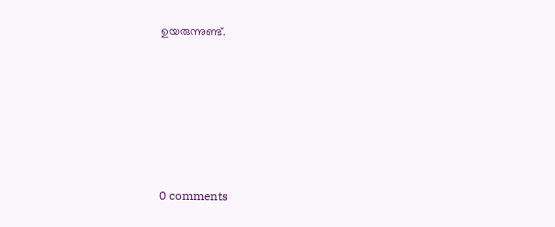ഉയരുന്നുണ്ട്.










0 comments